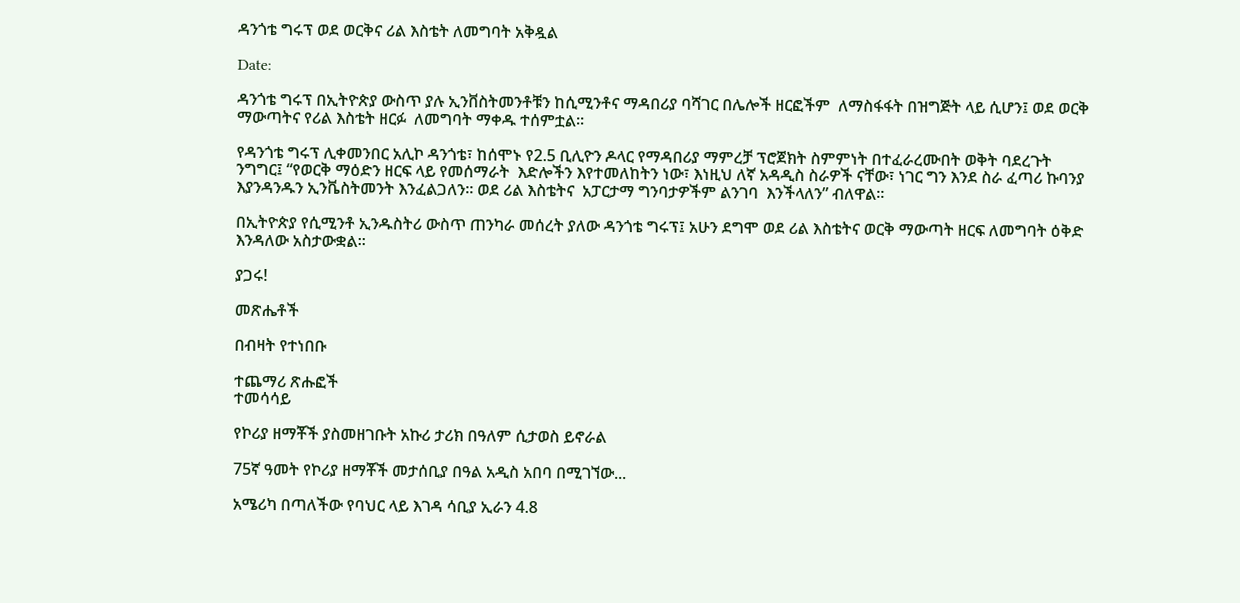ዳንጎቴ ግሩፕ ወደ ወርቅና ሪል እስቴት ለመግባት አቅዷል

Date:

ዳንጎቴ ግሩፕ በኢትዮጵያ ውስጥ ያሉ ኢንቨስትመንቶቹን ከሲሚንቶና ማዳበሪያ ባሻገር በሌሎች ዘርፎችም  ለማስፋፋት በዝግጅት ላይ ሲሆን፤ ወደ ወርቅ ማውጣትና የሪል እስቴት ዘርፉ  ለመግባት ማቀዱ ተሰምቷል፡፡

የዳንጎቴ ግሩፕ ሊቀመንበር አሊኮ ዳንጎቴ፣ ከሰሞኑ የ2.5 ቢሊዮን ዶላር የማዳበሪያ ማምረቻ ፕሮጀክት ስምምነት በተፈራረሙበት ወቅት ባደረጉት ንግግር፤ “የወርቅ ማዕድን ዘርፍ ላይ የመሰማራት  እድሎችን እየተመለከትን ነው፣ እነዚህ ለኛ አዳዲስ ስራዎች ናቸው፣ ነገር ግን እንደ ስራ ፈጣሪ ኩባንያ እያንዳንዱን ኢንቬስትመንት እንፈልጋለን። ወደ ሪል እስቴትና  አፓርታማ ግንባታዎችም ልንገባ  እንችላለን” ብለዋል።

በኢትዮጵያ የሲሚንቶ ኢንዱስትሪ ውስጥ ጠንካራ መሰረት ያለው ዳንጎቴ ግሩፕ፤ አሁን ደግሞ ወደ ሪል እስቴትና ወርቅ ማውጣት ዘርፍ ለመግባት ዕቅድ እንዳለው አስታውቋል፡፡

ያጋሩ!

መጽሔቶች

በብዛት የተነበቡ

ተጨማሪ ጽሑፎች
ተመሳሳይ

የኮሪያ ዘማቾች ያስመዘገቡት አኩሪ ታሪክ በዓለም ሲታወስ ይኖራል

75ኛ ዓመት የኮሪያ ዘማቾች መታሰቢያ በዓል አዲስ አበባ በሚገኘው...

አሜሪካ በጣለችው የባህር ላይ እገዳ ሳቢያ ኢራን 4.8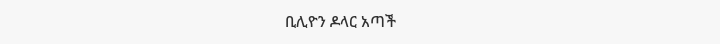ቢሊዮን ዶላር አጣች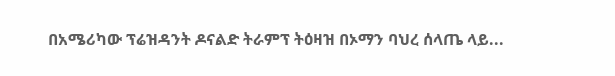በአሜሪካው ፕሬዝዳንት ዶናልድ ትራምፕ ትዕዛዝ በኦማን ባህረ ሰላጤ ላይ...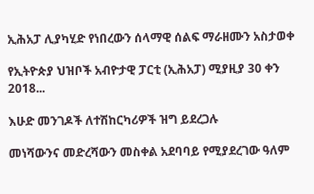ኢሕአፓ ሊያካሂድ የነበረውን ሰላማዊ ሰልፍ ማራዘሙን አስታወቀ

የኢትዮጵያ ህዝቦች አብዮታዊ ፓርቲ (ኢሕአፓ) ሚያዚያ 30 ቀን 2018...

እሁድ መንገዶች ለተሽከርካሪዎች ዝግ ይደረጋሉ

መነሻውንና መድረሻውን መስቀል አደባባይ የሚያደረገው ዓለም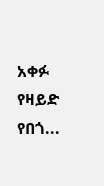አቀፉ የዛይድ የበጎ...